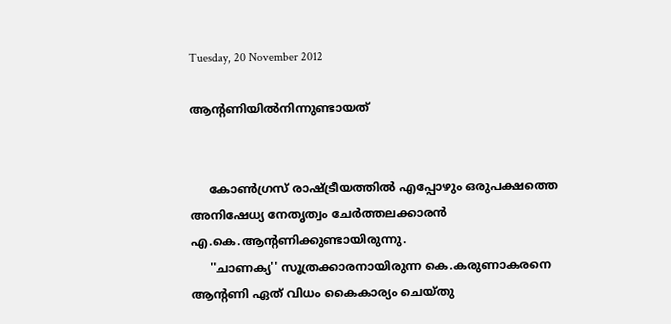Tuesday, 20 November 2012

ആന്റണിയില്‍നിന്നുണ്ടായത്


     കോണ്‍ഗ്രസ് രാഷ്ട്രീയത്തില്‍ എപ്പോഴും ഒരുപക്ഷത്തെ അനിഷേധ്യ നേതൃത്വം ചേര്‍ത്തലക്കാരന്‍ എ.കെ.ആന്റണിക്കുണ്ടായിരുന്നു.
     ''ചാണക്യ'' സൂത്രക്കാരനായിരുന്ന കെ.കരുണാകരനെ ആന്റണി ഏത് വിധം കൈകാര്യം ചെയ്തു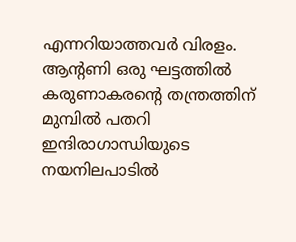എന്നറിയാത്തവര്‍ വിരളം. ആന്റണി ഒരു ഘട്ടത്തില്‍ കരുണാകരന്റെ തന്ത്രത്തിന് മുമ്പില്‍ പതറി ഇന്ദിരാഗാന്ധിയുടെ നയനിലപാടില്‍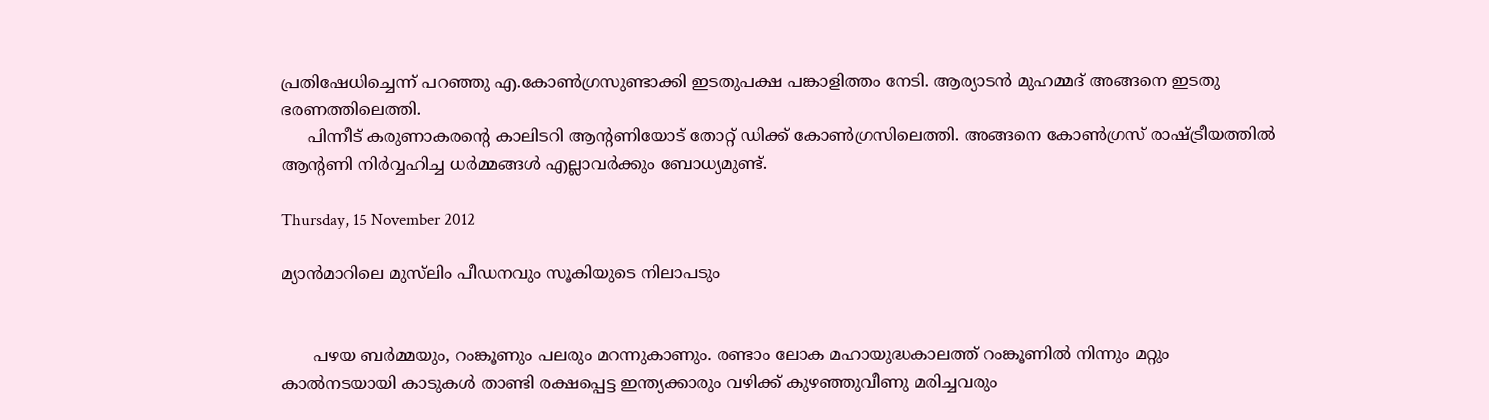പ്രതിഷേധിച്ചെന്ന് പറഞ്ഞു എ.കോണ്‍ഗ്രസുണ്ടാക്കി ഇടതുപക്ഷ പങ്കാളിത്തം നേടി. ആര്യാടന്‍ മുഹമ്മദ് അങ്ങനെ ഇടതു ഭരണത്തിലെത്തി.
     പിന്നീട് കരുണാകരന്റെ കാലിടറി ആന്റണിയോട് തോറ്റ് ഡിക്ക് കോണ്‍ഗ്രസിലെത്തി. അങ്ങനെ കോണ്‍ഗ്രസ് രാഷ്ട്രീയത്തില്‍ ആന്റണി നിര്‍വ്വഹിച്ച ധര്‍മ്മങ്ങള്‍ എല്ലാവര്‍ക്കും ബോധ്യമുണ്ട്.

Thursday, 15 November 2012

മ്യാന്‍മാറിലെ മുസ്‌ലിം പീഡനവും സൂകിയുടെ നിലാപടും


      പഴയ ബര്‍മ്മയും, റംങ്കൂണും പലരും മറന്നുകാണും. രണ്ടാം ലോക മഹായുദ്ധകാലത്ത് റംങ്കൂണില്‍ നിന്നും മറ്റും കാല്‍നടയായി കാടുകള്‍ താണ്ടി രക്ഷപ്പെട്ട ഇന്ത്യക്കാരും വഴിക്ക് കുഴഞ്ഞുവീണു മരിച്ചവരും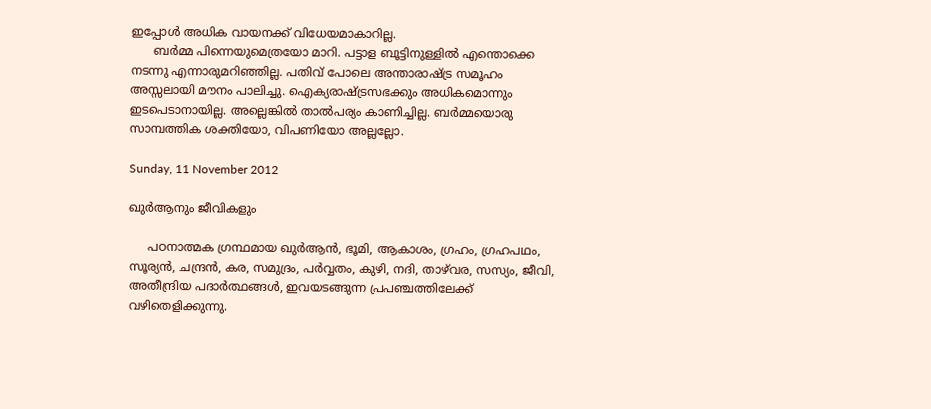ഇപ്പോള്‍ അധിക വായനക്ക് വിധേയമാകാറില്ല.
      ബര്‍മ്മ പിന്നെയുമെത്രയോ മാറി. പട്ടാള ബൂട്ടിനുള്ളില്‍ എന്തൊക്കെ നടന്നു എന്നാരുമറിഞ്ഞില്ല. പതിവ് പോലെ അന്താരാഷ്ട്ര സമൂഹം അസ്സലായി മൗനം പാലിച്ചു. ഐക്യരാഷ്ട്രസഭക്കും അധികമൊന്നും ഇടപെടാനായില്ല. അല്ലെങ്കില്‍ താല്‍പര്യം കാണിച്ചില്ല. ബര്‍മ്മയൊരു സാമ്പത്തിക ശക്തിയോ, വിപണിയോ അല്ലല്ലോ.

Sunday, 11 November 2012

ഖുര്‍ആനും ജീവികളും

     പഠനാത്മക ഗ്രന്ഥമായ ഖുര്‍ആന്‍, ഭൂമി, ആകാശം, ഗ്രഹം, ഗ്രഹപഥം, സൂര്യന്‍, ചന്ദ്രന്‍, കര, സമുദ്രം, പര്‍വ്വതം, കുഴി, നദി, താഴ്‌വര, സസ്യം, ജീവി, അതീന്ദ്രിയ പദാര്‍ത്ഥങ്ങള്‍, ഇവയടങ്ങുന്ന പ്രപഞ്ചത്തിലേക്ക് വഴിതെളിക്കുന്നു.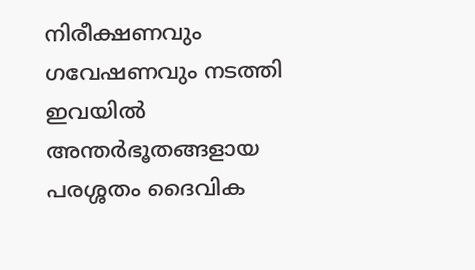നിരീക്ഷണവും ഗവേഷണവും നടത്തി ഇവയില്‍ അന്തര്‍ഭൂതങ്ങളായ പരശ്ശതം ദൈവിക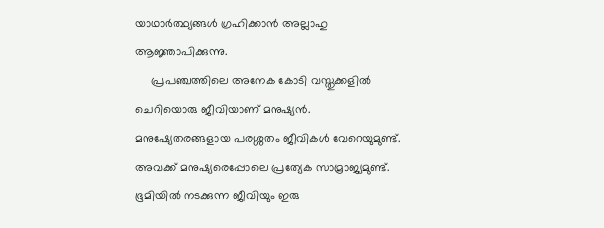യാഥാര്‍ത്ഥ്യങ്ങള്‍ ഗ്രഹിക്കാന്‍ അല്ലാഹു ആജ്ഞാപിക്കുന്നു.
     പ്രപഞ്ചത്തിലെ അനേക കോടി വസ്തുക്കളില്‍ ചെറിയൊരു ജീവിയാണ് മനുഷ്യന്‍. മനുഷ്യേതരങ്ങളായ പരശ്ശതം ജീവികള്‍ വേറെയുമുണ്ട്. അവക്ക് മനുഷ്യരെപ്പോലെ പ്രത്യേക സാമ്രാജ്യമുണ്ട്. ഭൂമിയില്‍ നടക്കുന്ന ജീവിയും ഇരു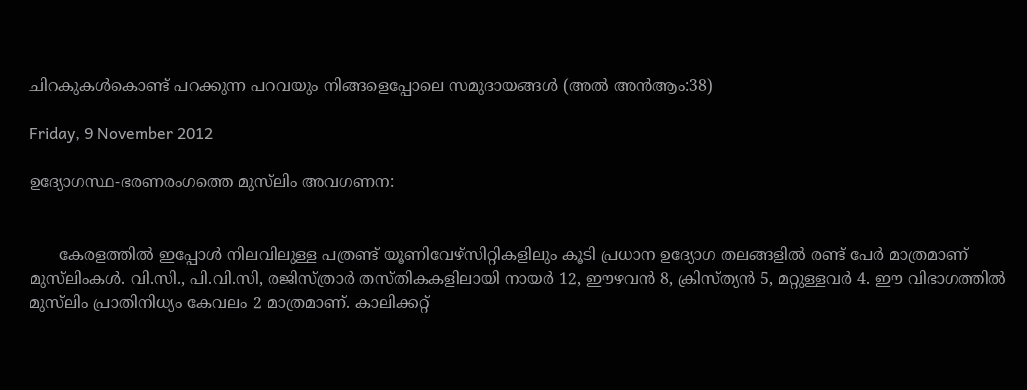ചിറകുകള്‍കൊണ്ട് പറക്കുന്ന പറവയും നിങ്ങളെപ്പോലെ സമുദായങ്ങള്‍ (അല്‍ അന്‍ആം:38)

Friday, 9 November 2012

ഉദ്യോഗസ്ഥ-ഭരണരംഗത്തെ മുസ്‌ലിം അവഗണന:


      കേരളത്തില്‍ ഇപ്പോള്‍ നിലവിലുള്ള പത്രണ്ട് യൂണിവേഴ്‌സിറ്റികളിലും കൂടി പ്രധാന ഉദ്യോഗ തലങ്ങളില്‍ രണ്ട് പേര്‍ മാത്രമാണ് മുസ്‌ലിംകള്‍. വി.സി., പി.വി.സി, രജിസ്ത്രാര്‍ തസ്തികകളിലായി നായര്‍ 12, ഈഴവന്‍ 8, ക്രിസ്ത്യന്‍ 5, മറ്റുള്ളവര്‍ 4. ഈ വിഭാഗത്തില്‍ മുസ്‌ലിം പ്രാതിനിധ്യം കേവലം 2 മാത്രമാണ്. കാലിക്കറ്റ്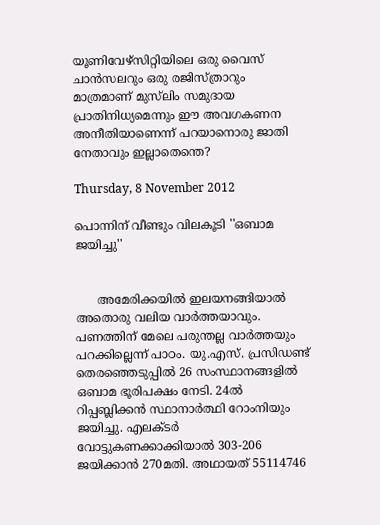യൂണിവേഴ്‌സിറ്റിയിലെ ഒരു വൈസ് ചാന്‍സലറും ഒരു രജിസ്ത്രാറും മാത്രമാണ് മുസ്‌ലിം സമുദായ പ്രാതിനിധ്യമെന്നും ഈ അവഗകണന അനീതിയാണെന്ന് പറയാനൊരു ജാതി നേതാവും ഇല്ലാതെന്തെ?

Thursday, 8 November 2012

പൊന്നിന് വീണ്ടും വിലകൂടി ''ഒബാമ ജയിച്ചു''


      അമേരിക്കയില്‍ ഇലയനങ്ങിയാല്‍ അതൊരു വലിയ വാര്‍ത്തയാവും. പണത്തിന് മേലെ പരുന്തല്ല വാര്‍ത്തയും പറക്കില്ലെന്ന് പാഠം. യു.എസ്. പ്രസിഡണ്ട് തെരഞ്ഞെടുപ്പില്‍ 26 സംസ്ഥാനങ്ങളില്‍ ഒബാമ ഭൂരിപക്ഷം നേടി. 24ല്‍ റിപ്പബ്ലിക്കന്‍ സ്ഥാനാര്‍ത്ഥി റോംനിയും ജയിച്ചു. എലക്ടര്‍ വോട്ടുകണക്കാക്കിയാല്‍ 303-206 ജയിക്കാന്‍ 270മതി. അഥായത് 55114746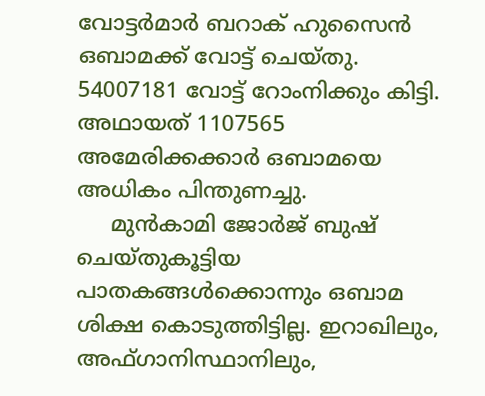വോട്ടര്‍മാര്‍ ബറാക് ഹുസൈന്‍ ഒബാമക്ക് വോട്ട് ചെയ്തു. 54007181 വോട്ട് റോംനിക്കും കിട്ടി. അഥായത് 1107565 അമേരിക്കക്കാര്‍ ഒബാമയെ അധികം പിന്തുണച്ചു.
     മുന്‍കാമി ജോര്‍ജ് ബുഷ് ചെയ്തുകൂട്ടിയ പാതകങ്ങള്‍ക്കൊന്നും ഒബാമ ശിക്ഷ കൊടുത്തിട്ടില്ല. ഇറാഖിലും, അഫ്ഗാനിസ്ഥാനിലും,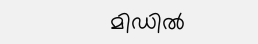മിഡില്‍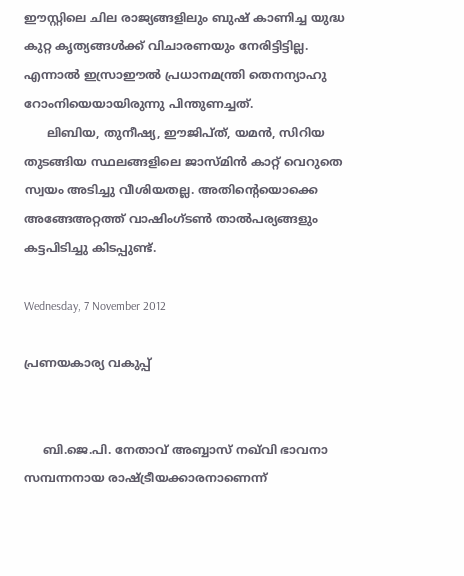ഈസ്റ്റിലെ ചില രാജ്യങ്ങളിലും ബുഷ് കാണിച്ച യുദ്ധ കുറ്റ കൃത്യങ്ങള്‍ക്ക് വിചാരണയും നേരിട്ടിട്ടില്ല. എന്നാല്‍ ഇസ്രാഈല്‍ പ്രധാനമന്ത്രി തെനന്യാഹു റോംനിയെയായിരുന്നു പിന്തുണച്ചത്.
      ലിബിയ, തുനീഷ്യ, ഈജിപ്ത്, യമന്‍, സിറിയ തുടങ്ങിയ സ്ഥലങ്ങളിലെ ജാസ്മിന്‍ കാറ്റ് വെറുതെ സ്വയം അടിച്ചു വീശിയതല്ല. അതിന്റെയൊക്കെ അങ്ങേഅറ്റത്ത് വാഷിംഗ്ടണ്‍ താല്‍പര്യങ്ങളും കട്ടപിടിച്ചു കിടപ്പുണ്ട്.

Wednesday, 7 November 2012

പ്രണയകാര്യ വകുപ്പ്


     ബി.ജെ.പി. നേതാവ് അബ്ബാസ് നഖ്‌വി ഭാവനാ സമ്പന്നനായ രാഷ്ട്രീയക്കാരനാണെന്ന്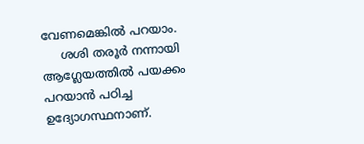വേണമെങ്കില്‍ പറയാം.
     ശശി തരൂര്‍ നന്നായി ആഗ്ലേയത്തില്‍ പയക്കം പറയാന്‍ പഠിച്ച ഉദ്യോഗസ്ഥനാണ്.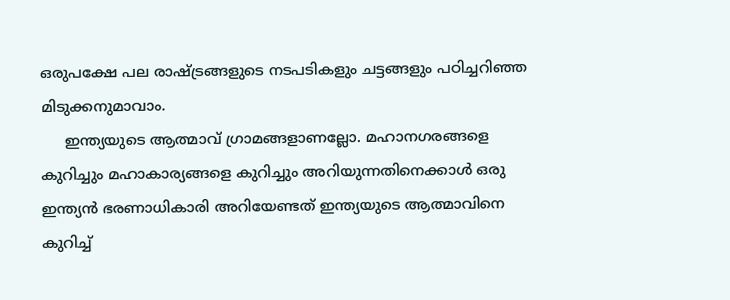ഒരുപക്ഷേ പല രാഷ്ട്രങ്ങളുടെ നടപടികളും ചട്ടങ്ങളും പഠിച്ചറിഞ്ഞ മിടുക്കനുമാവാം.
     ഇന്ത്യയുടെ ആത്മാവ് ഗ്രാമങ്ങളാണല്ലോ. മഹാനഗരങ്ങളെ കുറിച്ചും മഹാകാര്യങ്ങളെ കുറിച്ചും അറിയുന്നതിനെക്കാള്‍ ഒരു ഇന്ത്യന്‍ ഭരണാധികാരി അറിയേണ്ടത് ഇന്ത്യയുടെ ആത്മാവിനെ കുറിച്ച്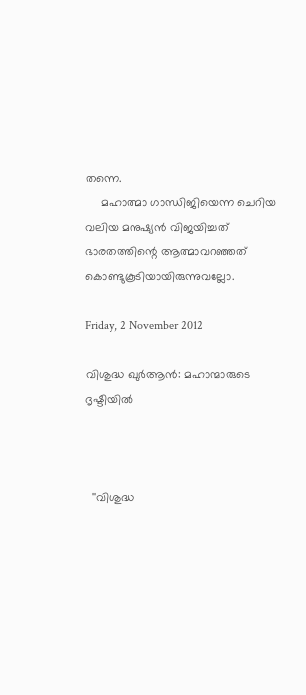തന്നെ.
     മഹാത്മാ ഗാന്ധിജിയെന്ന ചെറിയ വലിയ മനുഷ്യന്‍ വിജയിച്ചത് ഭാരതത്തിന്റെ ആത്മാവറഞ്ഞത് കൊണ്ടുകൂടിയായിരുന്നുവല്ലോ.

Friday, 2 November 2012

വിശുദ്ധ ഖുര്‍ആന്‍: മഹാന്മാരുടെ ദൃഷ്ടിയില്‍



  ''വിശുദ്ധ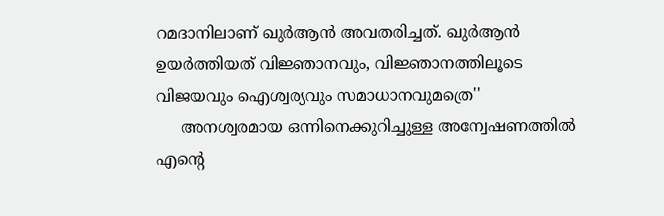റമദാനിലാണ് ഖുര്‍ആന്‍ അവതരിച്ചത്. ഖുര്‍ആന്‍ ഉയര്‍ത്തിയത് വിജ്ഞാനവും, വിജ്ഞാനത്തിലൂടെ വിജയവും ഐശ്വര്യവും സമാധാനവുമത്രെ''
     അനശ്വരമായ ഒന്നിനെക്കുറിച്ചുള്ള അന്വേഷണത്തില്‍ എന്റെ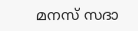മനസ് സദാ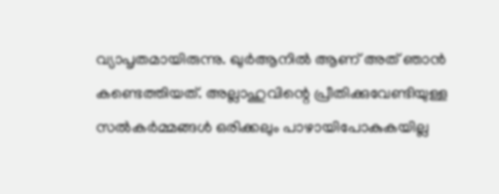വ്യാപൃതമായിരുന്നു. ഖുര്‍ആനില്‍ ആണ് അത് ഞാന്‍ കണ്ടെത്തിയത്. അല്ലാഹുവിന്റെ പ്രീതിക്കുവേണ്ടിയുള്ള സല്‍കര്‍മ്മങ്ങള്‍ ഒരിക്കലും പാഴായിപോകുകയില്ല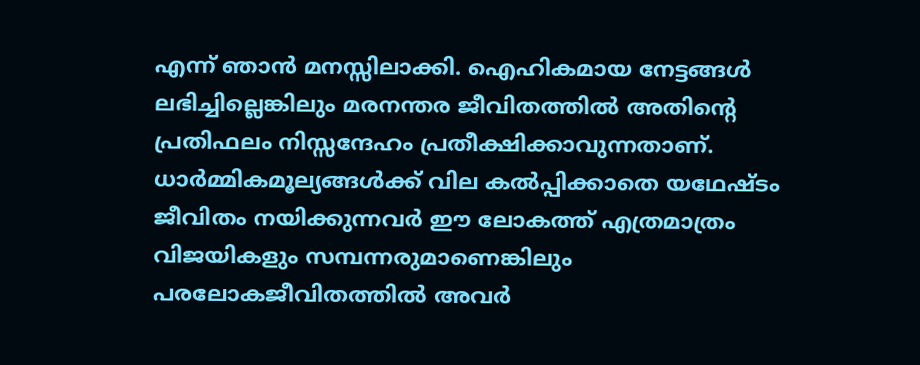എന്ന് ഞാന്‍ മനസ്സിലാക്കി. ഐഹികമായ നേട്ടങ്ങള്‍ ലഭിച്ചില്ലെങ്കിലും മരനന്തര ജീവിതത്തില്‍ അതിന്റെ പ്രതിഫലം നിസ്സന്ദേഹം പ്രതീക്ഷിക്കാവുന്നതാണ്. ധാര്‍മ്മികമൂല്യങ്ങള്‍ക്ക് വില കല്‍പ്പിക്കാതെ യഥേഷ്ടം ജീവിതം നയിക്കുന്നവര്‍ ഈ ലോകത്ത് എത്രമാത്രം വിജയികളും സമ്പന്നരുമാണെങ്കിലും പരലോകജീവിതത്തില്‍ അവര്‍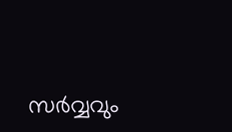സര്‍വ്വവും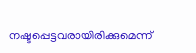നഷ്ടപ്പെട്ടവരായിരിക്കുമെന്ന്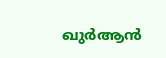ഖുര്‍ആന്‍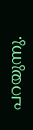പറയുന്നു.